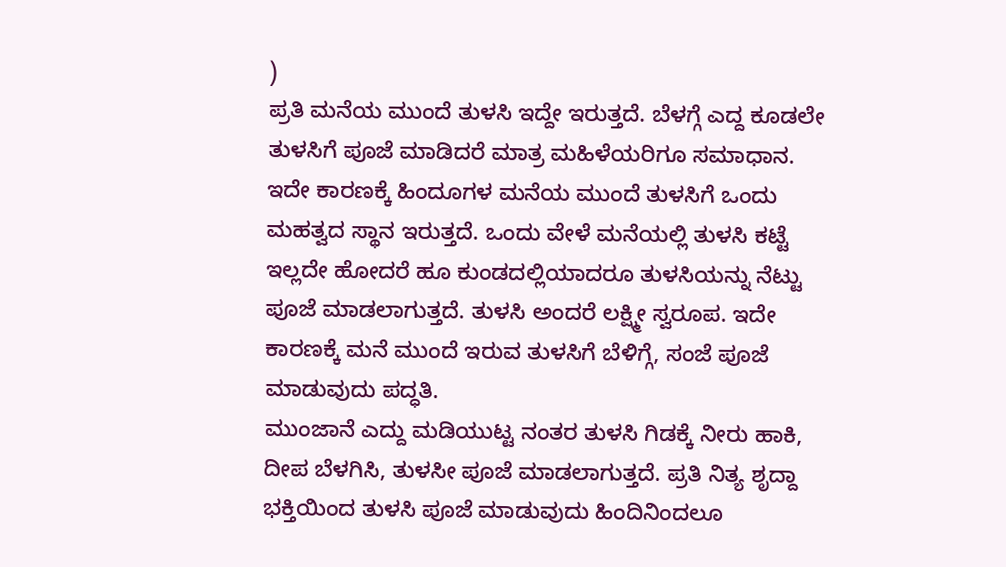)
ಪ್ರತಿ ಮನೆಯ ಮುಂದೆ ತುಳಸಿ ಇದ್ದೇ ಇರುತ್ತದೆ. ಬೆಳಗ್ಗೆ ಎದ್ದ ಕೂಡಲೇ ತುಳಸಿಗೆ ಪೂಜೆ ಮಾಡಿದರೆ ಮಾತ್ರ ಮಹಿಳೆಯರಿಗೂ ಸಮಾಧಾನ. ಇದೇ ಕಾರಣಕ್ಕೆ ಹಿಂದೂಗಳ ಮನೆಯ ಮುಂದೆ ತುಳಸಿಗೆ ಒಂದು ಮಹತ್ವದ ಸ್ಥಾನ ಇರುತ್ತದೆ. ಒಂದು ವೇಳೆ ಮನೆಯಲ್ಲಿ ತುಳಸಿ ಕಟ್ಟೆ ಇಲ್ಲದೇ ಹೋದರೆ ಹೂ ಕುಂಡದಲ್ಲಿಯಾದರೂ ತುಳಸಿಯನ್ನು ನೆಟ್ಟು ಪೂಜೆ ಮಾಡಲಾಗುತ್ತದೆ. ತುಳಸಿ ಅಂದರೆ ಲಕ್ಷ್ಮೀ ಸ್ವರೂಪ. ಇದೇ ಕಾರಣಕ್ಕೆ ಮನೆ ಮುಂದೆ ಇರುವ ತುಳಸಿಗೆ ಬೆಳಿಗ್ಗೆ, ಸಂಜೆ ಪೂಜೆ ಮಾಡುವುದು ಪದ್ಧತಿ.
ಮುಂಜಾನೆ ಎದ್ದು ಮಡಿಯುಟ್ಟ ನಂತರ ತುಳಸಿ ಗಿಡಕ್ಕೆ ನೀರು ಹಾಕಿ, ದೀಪ ಬೆಳಗಿಸಿ, ತುಳಸೀ ಪೂಜೆ ಮಾಡಲಾಗುತ್ತದೆ. ಪ್ರತಿ ನಿತ್ಯ ಶೃದ್ದಾ ಭಕ್ತಿಯಿಂದ ತುಳಸಿ ಪೂಜೆ ಮಾಡುವುದು ಹಿಂದಿನಿಂದಲೂ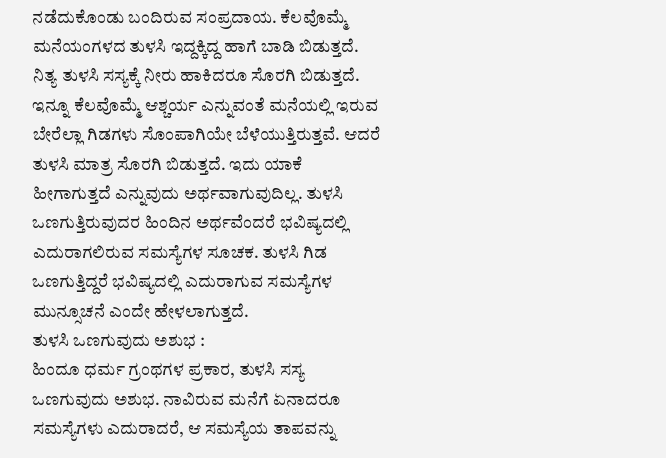ನಡೆದುಕೊಂಡು ಬಂದಿರುವ ಸಂಪ್ರದಾಯ. ಕೆಲವೊಮ್ಮೆ ಮನೆಯಂಗಳದ ತುಳಸಿ ಇದ್ದಕ್ಕಿದ್ದ ಹಾಗೆ ಬಾಡಿ ಬಿಡುತ್ತದೆ. ನಿತ್ಯ ತುಳಸಿ ಸಸ್ಯಕ್ಕೆ ನೀರು ಹಾಕಿದರೂ ಸೊರಗಿ ಬಿಡುತ್ತದೆ. ಇನ್ನೂ ಕೆಲವೊಮ್ಮೆ ಆಶ್ಚರ್ಯ ಎನ್ನುವಂತೆ ಮನೆಯಲ್ಲಿ ಇರುವ ಬೇರೆಲ್ಲಾ ಗಿಡಗಳು ಸೊಂಪಾಗಿಯೇ ಬೆಳೆಯುತ್ತಿರುತ್ತವೆ. ಆದರೆ ತುಳಸಿ ಮಾತ್ರ ಸೊರಗಿ ಬಿಡುತ್ತದೆ. ಇದು ಯಾಕೆ ಹೀಗಾಗುತ್ತದೆ ಎನ್ನುವುದು ಅರ್ಥವಾಗುವುದಿಲ್ಲ. ತುಳಸಿ ಒಣಗುತ್ತಿರುವುದರ ಹಿಂದಿನ ಅರ್ಥವೆಂದರೆ ಭವಿಷ್ಯದಲ್ಲಿ ಎದುರಾಗಲಿರುವ ಸಮಸ್ಯೆಗಳ ಸೂಚಕ. ತುಳಸಿ ಗಿಡ ಒಣಗುತ್ತಿದ್ದರೆ ಭವಿಷ್ಯದಲ್ಲಿ ಎದುರಾಗುವ ಸಮಸ್ಯೆಗಳ ಮುನ್ಸೂಚನೆ ಎಂದೇ ಹೇಳಲಾಗುತ್ತದೆ.
ತುಳಸಿ ಒಣಗುವುದು ಅಶುಭ :
ಹಿಂದೂ ಧರ್ಮ ಗ್ರಂಥಗಳ ಪ್ರಕಾರ, ತುಳಸಿ ಸಸ್ಯ ಒಣಗುವುದು ಅಶುಭ. ನಾವಿರುವ ಮನೆಗೆ ಏನಾದರೂ ಸಮಸ್ಯೆಗಳು ಎದುರಾದರೆ, ಆ ಸಮಸ್ಯೆಯ ತಾಪವನ್ನು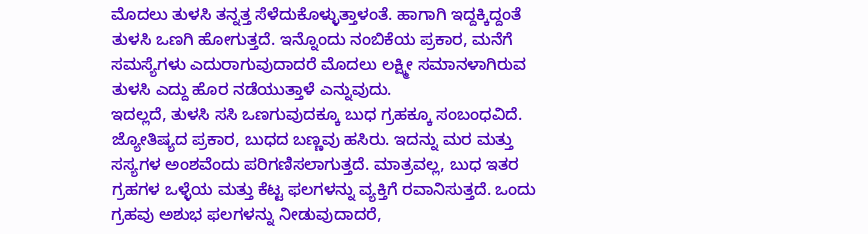ಮೊದಲು ತುಳಸಿ ತನ್ನತ್ತ ಸೆಳೆದುಕೊಳ್ಳುತ್ತಾಳಂತೆ. ಹಾಗಾಗಿ ಇದ್ದಕ್ಕಿದ್ದಂತೆ ತುಳಸಿ ಒಣಗಿ ಹೋಗುತ್ತದೆ. ಇನ್ನೊಂದು ನಂಬಿಕೆಯ ಪ್ರಕಾರ, ಮನೆಗೆ ಸಮಸ್ಯೆಗಳು ಎದುರಾಗುವುದಾದರೆ ಮೊದಲು ಲಕ್ಷ್ಮೀ ಸಮಾನಳಾಗಿರುವ ತುಳಸಿ ಎದ್ದು ಹೊರ ನಡೆಯುತ್ತಾಳೆ ಎನ್ನುವುದು.
ಇದಲ್ಲದೆ, ತುಳಸಿ ಸಸಿ ಒಣಗುವುದಕ್ಕೂ ಬುಧ ಗ್ರಹಕ್ಕೂ ಸಂಬಂಧವಿದೆ. ಜ್ಯೋತಿಷ್ಯದ ಪ್ರಕಾರ, ಬುಧದ ಬಣ್ಣವು ಹಸಿರು. ಇದನ್ನು ಮರ ಮತ್ತು ಸಸ್ಯಗಳ ಅಂಶವೆಂದು ಪರಿಗಣಿಸಲಾಗುತ್ತದೆ. ಮಾತ್ರವಲ್ಲ, ಬುಧ ಇತರ ಗ್ರಹಗಳ ಒಳ್ಳೆಯ ಮತ್ತು ಕೆಟ್ಟ ಫಲಗಳನ್ನು ವ್ಯಕ್ತಿಗೆ ರವಾನಿಸುತ್ತದೆ. ಒಂದು ಗ್ರಹವು ಅಶುಭ ಫಲಗಳನ್ನು ನೀಡುವುದಾದರೆ,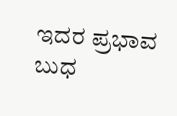ಇದರ ಪ್ರಭಾವ ಬುಧ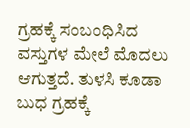ಗ್ರಹಕ್ಕೆ ಸಂಬಂಧಿಸಿದ ವಸ್ತುಗಳ ಮೇಲೆ ಮೊದಲು ಆಗುತ್ತದೆ. ತುಳಸಿ ಕೂಡಾ ಬುಧ ಗ್ರಹಕ್ಕೆ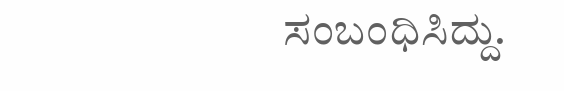ಸಂಬಂಧಿಸಿದ್ದು.